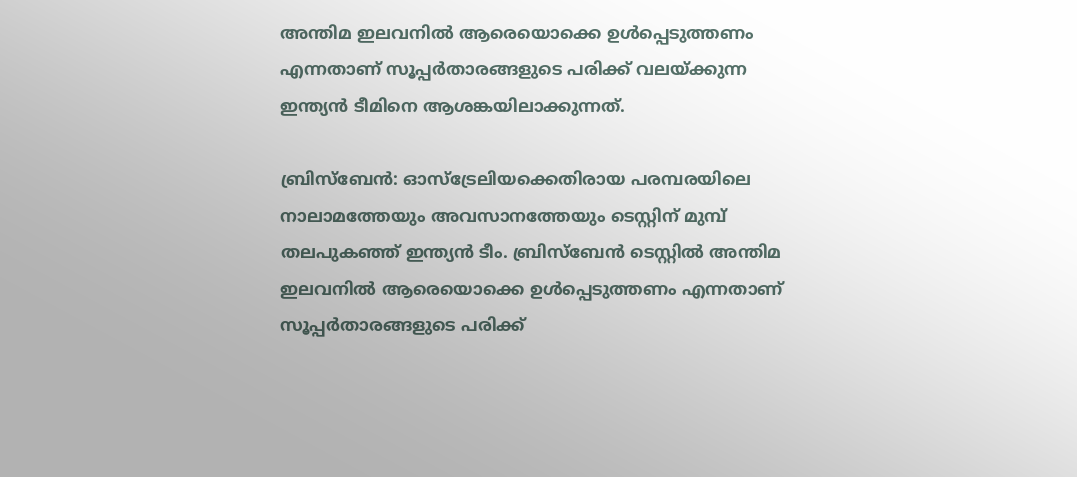അന്തിമ ഇലവനില്‍ ആരെയൊക്കെ ഉള്‍പ്പെടുത്തണം എന്നതാണ് സൂപ്പര്‍താരങ്ങളുടെ പരിക്ക് വലയ്‌ക്കുന്ന ഇന്ത്യന്‍ ടീമിനെ ആശങ്കയിലാക്കുന്നത്.

ബ്രിസ്‌ബേന്‍: ഓസ്‌ട്രേലിയക്കെതിരായ പരമ്പരയിലെ നാലാമത്തേയും അവസാനത്തേയും ടെസ്റ്റിന് മുമ്പ് തലപുകഞ്ഞ് ഇന്ത്യന്‍ ടീം. ബ്രിസ്‌ബേന്‍ ടെസ്റ്റില്‍ അന്തിമ ഇലവനില്‍ ആരെയൊക്കെ ഉള്‍പ്പെടുത്തണം എന്നതാണ് സൂപ്പര്‍താരങ്ങളുടെ പരിക്ക്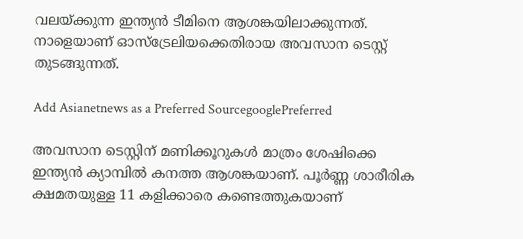വലയ്‌ക്കുന്ന ഇന്ത്യന്‍ ടീമിനെ ആശങ്കയിലാക്കുന്നത്. നാളെയാണ് ഓസ്‌ട്രേലിയക്കെതിരായ അവസാന ടെസ്റ്റ് തുടങ്ങുന്നത്.

Add Asianetnews as a Preferred SourcegooglePreferred

അവസാന ടെസ്റ്റിന് മണിക്കൂറുകള്‍ മാത്രം ശേഷിക്കെ ഇന്ത്യൻ ക്യാമ്പില്‍ കനത്ത ആശങ്കയാണ്. പൂര്‍ണ്ണ ശാരീരിക ക്ഷമതയുള്ള 11 കളിക്കാരെ കണ്ടെത്തുകയാണ്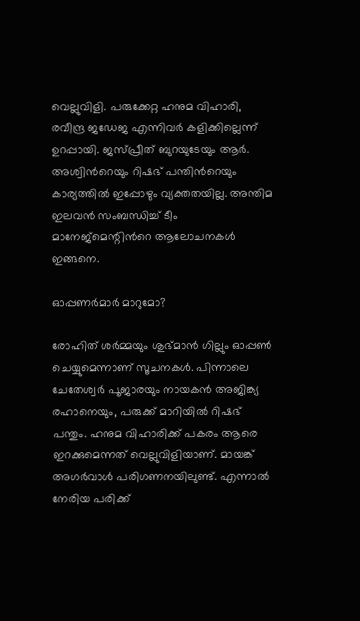വെല്ലുവിളി. പരുക്കേറ്റ ഹനുമ വിഹാരി, രവീന്ദ്ര ജഡേജ എന്നിവര്‍ കളിക്കില്ലെന്ന് ഉറപ്പായി. ജസ്പ്രീത് ബുറയുടേയും ആര്‍. അശ്വിന്‍റെയും റിഷഭ് പന്തിന്‍റെയും കാര്യത്തില്‍ ഇപ്പോഴും വ്യക്തതയില്ല. അന്തിമ ഇലവൻ സംബന്ധിച്ച് ടീം മാനേജ്‌മെന്റിന്‍റെ ആലോചനകള്‍ ഇങ്ങനെ.

ഓപ്പണര്‍മാര്‍ മാറുമോ?

രോഹിത് ശര്‍മ്മയും ശുഭ്മാൻ ഗില്ലും ഓപ്പണ്‍ ചെയ്യുമെന്നാണ് സൂചനകള്‍. പിന്നാലെ ചേതേശ്വര്‍ പൂജാരയും നായകൻ അജിങ്ക്യ രഹാനെയും, പരുക്ക് മാറിയില്‍ റിഷഭ് പന്തും. ഹനുമ വിഹാരിക്ക് പകരം ആരെ ഇറക്കുമെന്നത് വെല്ലുവിളിയാണ്. മായങ്ക് അഗര്‍വാള്‍ പരിഗണനയിലുണ്ട്. എന്നാല്‍ നേരിയ പരിക്ക്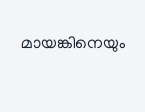മായങ്കിനെയും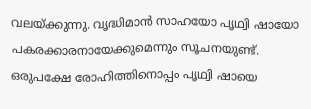വലയ്ക്കു‌ന്നു. വൃദ്ധിമാൻ സാഹയോ പൃഥ്വി ഷായോ പകരക്കാരനായേക്കുമെന്നും സൂചനയുണ്ട്. ഒരുപക്ഷേ രോഹിത്തിനൊപ്പം പൃഥ്വി ഷായെ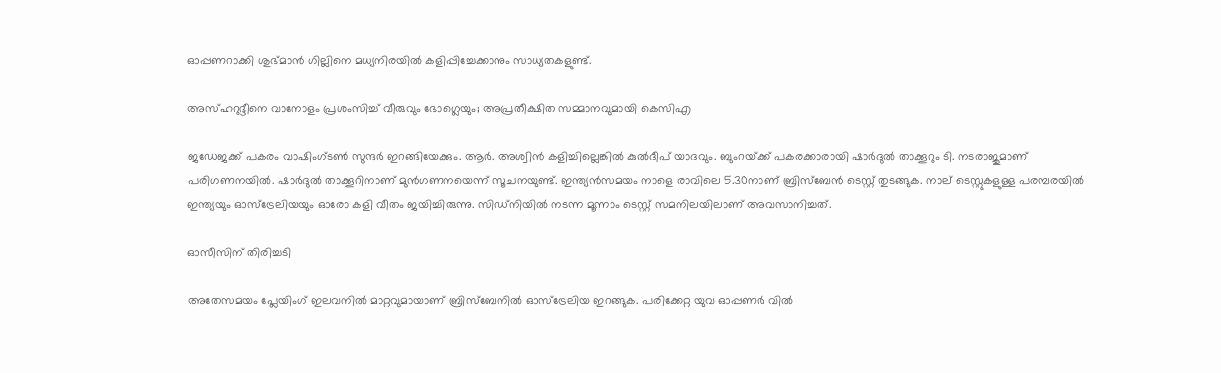ഓപ്പണറാക്കി ശുഭ്മാൻ ഗില്ലിനെ മധ്യനിരയില്‍ കളിപ്പിച്ചേക്കാനും സാധ്യതകളുണ്ട്.

അസ്ഹറുദ്ദീനെ വാനോളം പ്രശംസിച്ച് വീരുവും ഭോഗ്ലെയും; അപ്രതീക്ഷിത സമ്മാനവുമായി കെസിഎ

ജഡേജക്ക് പകരം വാഷിംഗ്ടണ്‍ സുന്ദര്‍ ഇറങ്ങിയേക്കും. ആര്‍. അശ്വിൻ കളിച്ചില്ലെങ്കില്‍ കുല്‍ദീപ് യാദവും. ബുംറയ്‌ക്ക് പകരക്കാരായി ഷാര്‍ദുല്‍ താക്കൂറും ടി. നടരാജുമാണ് പരിഗണനയില്‍. ഷാര്‍ദുല്‍ താക്കൂറിനാണ് മുൻഗണനയെന്ന് സൂചനയുണ്ട്. ഇന്ത്യൻസമയം നാളെ രാവിലെ 5.30നാണ് ബ്രിസ്‌ബേൻ ടെസ്റ്റ് തുടങ്ങുക. നാല് ടെസ്റ്റുകളുള്ള പരമ്പരയില്‍ ഇന്ത്യയും ഓസ്‌ട്രേലിയയും ഓരോ കളി വീതം ജയിച്ചിരുന്നു. സിഡ്നിയില്‍ നടന്ന മൂന്നാം ടെസ്റ്റ് സമനിലയിലാണ് അവസാനിച്ചത്.

ഓസീസിന് തിരിച്ചടി

അതേസമയം പ്ലേയിംഗ് ഇലവനില്‍ മാറ്റവുമായാണ് ബ്രിസ്‌ബേനില്‍ ഓസ്‌ട്രേലിയ ഇറങ്ങുക. പരിക്കേറ്റ യുവ ഓപ്പണർ വില്‍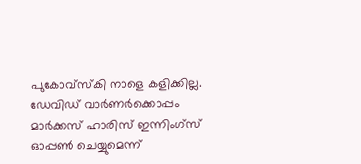പുകോവ്‌സ്‌കി നാളെ കളിക്കില്ല. ഡേവിഡ് വാര്‍ണര്‍ക്കൊപ്പം മാർക്കസ് ഹാരിസ് ഇന്നിംഗ്‌സ് ഓപ്പണ്‍ ചെയ്യുമെന്ന്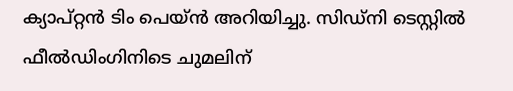ക്യാപ്റ്റന്‍ ടിം പെയ്‌ന്‍ അറിയിച്ചു. സിഡ്‌നി ടെസ്റ്റില്‍ ഫീല്‍ഡിംഗിനിടെ ചുമലിന്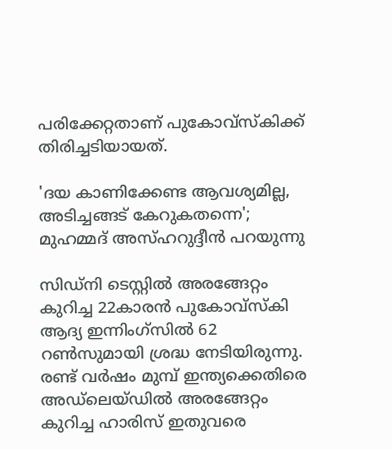പരിക്കേറ്റതാണ് പുകോവ്‌സ്‌കിക്ക് തിരിച്ചടിയായത്.

'ദയ കാണിക്കേണ്ട ആവശ്യമില്ല, അടിച്ചങ്ങട് കേറുകതന്നെ'; മുഹമ്മദ് അസ്ഹറുദ്ദീൻ പറയുന്നു

സിഡ്‌നി ടെസ്റ്റില്‍ അരങ്ങേറ്റം കുറിച്ച 22കാരന്‍ പുകോ‌വ്‌സ്‌കി ആദ്യ ഇന്നിംഗ്‌സില്‍ 62 റണ്‍സുമായി ശ്രദ്ധ നേടിയിരുന്നു. രണ്ട് വര്‍ഷം മുമ്പ് ഇന്ത്യക്കെതിരെ അഡ്‌ലെയ്‌ഡില്‍ അരങ്ങേറ്റം കുറിച്ച ഹാരിസ് ഇതുവരെ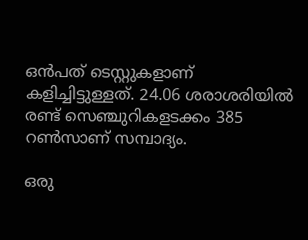ഒന്‍പത് ടെസ്റ്റുകളാണ് കളിച്ചിട്ടുള്ളത്. 24.06 ശരാശരിയില്‍ രണ്ട് സെഞ്ചുറികളടക്കം 385 റണ്‍സാണ് സമ്പാദ്യം.

ഒരു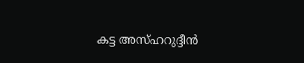കട്ട അസ്‌ഹറുദ്ദീന്‍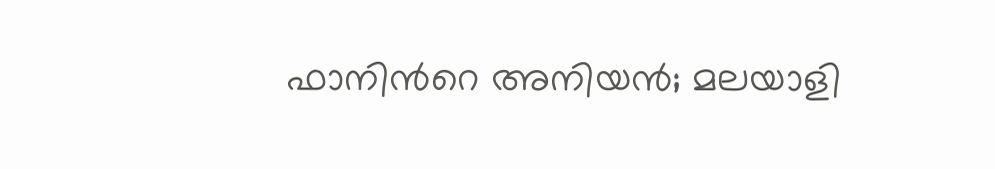ഫാനിന്‍റെ അനിയന്‍; മലയാളി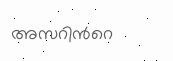അസറിന്‍റെ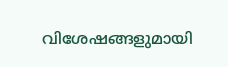വിശേഷങ്ങളുമായി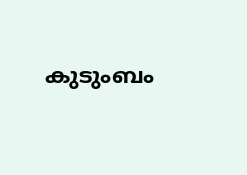കുടുംബം